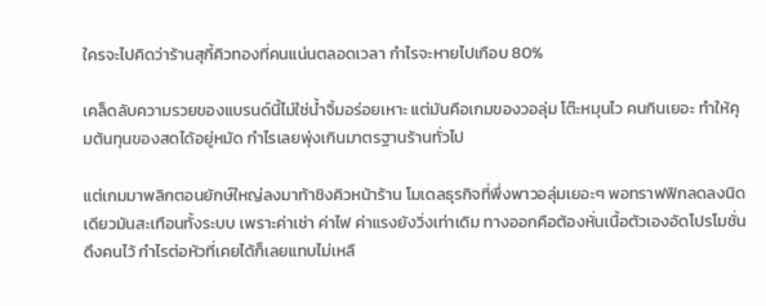ใครจะไปคิดว่าร้านสุกี้คิวทองที่คนแน่นตลอดเวลา กำไรจะหายไปเกือบ 80%

เคล็ดลับความรวยของแบรนด์นี้ไม่ใช่น้ำจิ้มอร่อยเหาะ แต่มันคือเกมของวอลุ่ม โต๊ะหมุนไว คนกินเยอะ ทำให้คุมต้นทุนของสดได้อยู่หมัด กำไรเลยพุ่งเกินมาตรฐานร้านทั่วไป

แต่เกมมาพลิกตอนยักษ์ใหญ่ลงมาท้าชิงคิวหน้าร้าน โมเดลธุรกิจที่พึ่งพาวอลุ่มเยอะๆ พอทราฟฟิกลดลงนิดเดียวมันสะเทือนทั้งระบบ เพราะค่าเช่า ค่าไฟ ค่าแรงยังวิ่งเท่าเดิม ทางออกคือต้องหั่นเนื้อตัวเองอัดโปรโมชั่นดึงคนไว้ กำไรต่อหัวที่เคยได้ก็เลยแทบไม่เหลื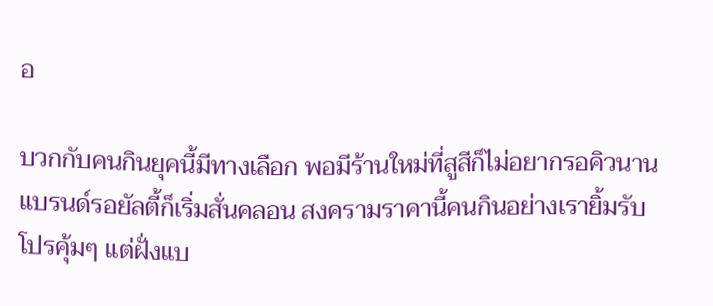อ

บวกกับคนกินยุคนี้มีทางเลือก พอมีร้านใหม่ที่สูสีก็ไม่อยากรอคิวนาน แบรนด์รอยัลตี้ก็เริ่มสั่นคลอน สงครามราคานี้คนกินอย่างเรายิ้มรับโปรคุ้มๆ แต่ฝั่งแบ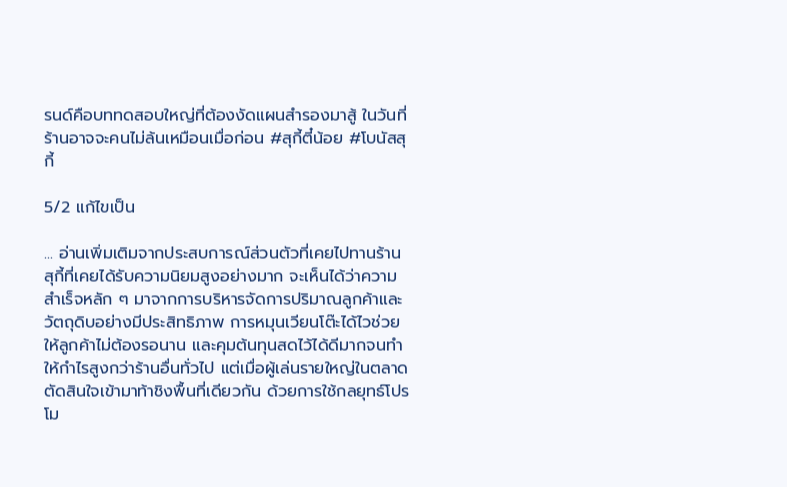รนด์คือบททดสอบใหญ่ที่ต้องงัดแผนสำรองมาสู้ ในวันที่ร้านอาจจะคนไม่ล้นเหมือนเมื่อก่อน #สุกี้ตี๋น้อย #โบนัสสุกี้

5/2 แก้ไขเป็น

... อ่านเพิ่มเติมจากประสบการณ์ส่วนตัวที่เคยไปทานร้านสุกี้ที่เคยได้รับความนิยมสูงอย่างมาก จะเห็นได้ว่าความสำเร็จหลัก ๆ มาจากการบริหารจัดการปริมาณลูกค้าและวัตถุดิบอย่างมีประสิทธิภาพ การหมุนเวียนโต๊ะได้ไวช่วยให้ลูกค้าไม่ต้องรอนาน และคุมต้นทุนสดไว้ได้ดีมากจนทำให้กำไรสูงกว่าร้านอื่นทั่วไป แต่เมื่อผู้เล่นรายใหญ่ในตลาดตัดสินใจเข้ามาท้าชิงพื้นที่เดียวกัน ด้วยการใช้กลยุทธ์โปรโม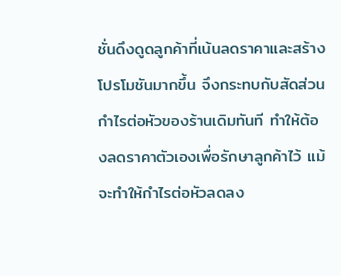ชั่นดึงดูดลูกค้าที่เน้นลดราคาและสร้างโปรโมชันมากขึ้น จึงกระทบกับสัดส่วนกำไรต่อหัวของร้านเดิมทันที ทำให้ต้องลดราคาตัวเองเพื่อรักษาลูกค้าไว้ แม้จะทำให้กำไรต่อหัวลดลง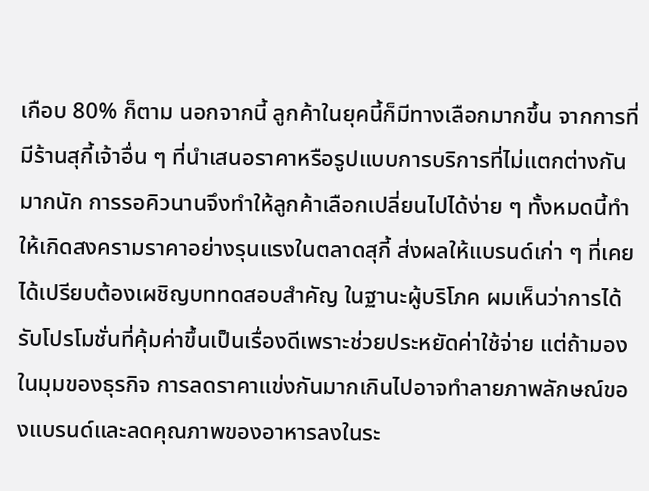เกือบ 80% ก็ตาม นอกจากนี้ ลูกค้าในยุคนี้ก็มีทางเลือกมากขึ้น จากการที่มีร้านสุกี้เจ้าอื่น ๆ ที่นำเสนอราคาหรือรูปแบบการบริการที่ไม่แตกต่างกันมากนัก การรอคิวนานจึงทำให้ลูกค้าเลือกเปลี่ยนไปได้ง่าย ๆ ทั้งหมดนี้ทำให้เกิดสงครามราคาอย่างรุนแรงในตลาดสุกี้ ส่งผลให้แบรนด์เก่า ๆ ที่เคยได้เปรียบต้องเผชิญบททดสอบสำคัญ ในฐานะผู้บริโภค ผมเห็นว่าการได้รับโปรโมชั่นที่คุ้มค่าขึ้นเป็นเรื่องดีเพราะช่วยประหยัดค่าใช้จ่าย แต่ถ้ามองในมุมของธุรกิจ การลดราคาแข่งกันมากเกินไปอาจทำลายภาพลักษณ์ของแบรนด์และลดคุณภาพของอาหารลงในระ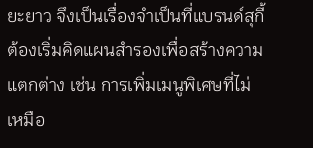ยะยาว จึงเป็นเรื่องจำเป็นที่แบรนด์สุกี้ต้องเริ่มคิดแผนสำรองเพื่อสร้างความแตกต่าง เช่น การเพิ่มเมนูพิเศษที่ไม่เหมือ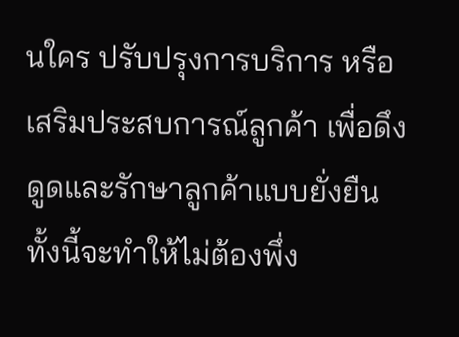นใคร ปรับปรุงการบริการ หรือเสริมประสบการณ์ลูกค้า เพื่อดึงดูดและรักษาลูกค้าแบบยั่งยืน ทั้งนี้จะทำให้ไม่ต้องพึ่ง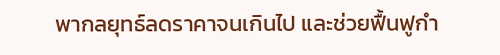พากลยุทธ์ลดราคาจนเกินไป และช่วยฟื้นฟูกำ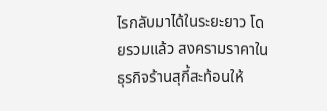ไรกลับมาได้ในระยะยาว โดยรวมแล้ว สงครามราคาในธุรกิจร้านสุกี้สะท้อนให้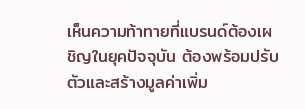เห็นความท้าทายที่แบรนด์ต้องเผชิญในยุคปัจจุบัน ต้องพร้อมปรับตัวและสร้างมูลค่าเพิ่ม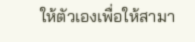ให้ตัวเองเพื่อให้สามา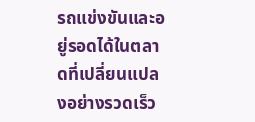รถแข่งขันและอยู่รอดได้ในตลาดที่เปลี่ยนแปลงอย่างรวดเร็ว